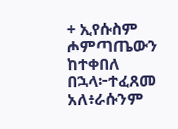+ ኢየሱስም ሖምጣጤውን ከተቀበለ በኋላ፦ተፈጸመ አለ፥ራሱንም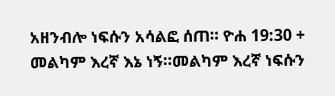አዘንብሎ ነፍሱን አሳልፎ ሰጠ። ዮሐ 19:30 + መልካም እረኛ እኔ ነኝ።መልካም እረኛ ነፍሱን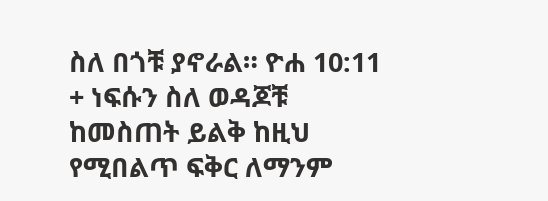ስለ በጎቹ ያኖራል። ዮሐ 10:11 + ነፍሱን ስለ ወዳጆቹ ከመስጠት ይልቅ ከዚህ የሚበልጥ ፍቅር ለማንም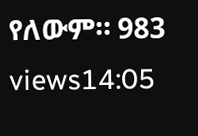የለውም። 983 views14:05